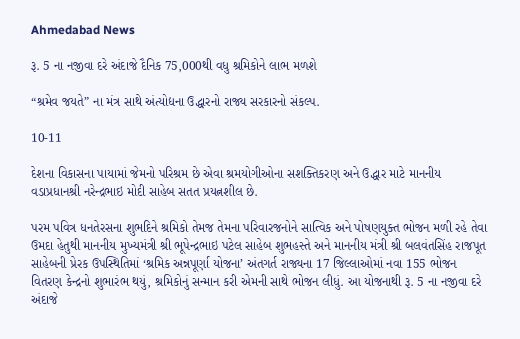Ahmedabad News

રૂ. 5 ના નજીવા દરે અંદાજે દૈનિક 75,000થી વધુ શ્રમિકોને લાભ મળશે

“શ્રમેવ જયતે” ના મંત્ર સાથે અંત્યોદ્યના ઉદ્ધારનો રાજ્ય સરકારનો સંકલ્પ.

10-11

દેશના વિકાસના પાયામાં જેમનો પરિશ્રમ છે એવા શ્રમયોગીઓના સશક્તિકરણ અને ઉદ્ધાર માટે માનનીય વડાપ્રધાનશ્રી નરેન્દ્રભાઇ મોદી સાહેબ સતત પ્રયત્નશીલ છે.

પરમ પવિત્ર ધનતેરસના શુભદિને શ્રમિકો તેમજ તેમના પરિવારજનોને સાત્વિક અને પોષણયુક્ત ભોજન મળી રહે તેવા ઉમદા હેતુથી માનનીય મુખ્યમંત્રી શ્રી ભૂપેન્દ્રભાઇ પટેલ સાહેબ શુભહસ્તે અને માનનીય મંત્રી શ્રી બલવંતસિંહ રાજપૂત સાહેબની પ્રેરક ઉપસ્થિતિમાં ‘શ્રમિક અન્નપૂર્ણા યોજના’ અંતગર્ત રાજ્યના 17 જિલ્લાઓમાં નવા 155 ભોજન વિતરણ કેન્દ્રનો શુભારંભ થયું, શ્રમિકોનું સન્માન કરી એમની સાથે ભોજન લીધું. આ યોજનાથી રૂ. 5 ના નજીવા દરે અંદાજે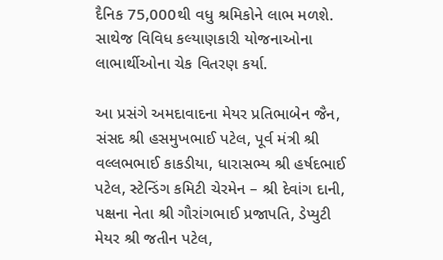દૈનિક 75,000થી વધુ શ્રમિકોને લાભ મળશે. સાથેજ વિવિધ કલ્યાણકારી યોજનાઓના લાભાર્થીઓના ચેક વિતરણ કર્યા.

આ પ્રસંગે અમદાવાદના મેયર પ્રતિભાબેન જૈન, સંસદ શ્રી હસમુખભાઈ પટેલ, પૂર્વ મંત્રી શ્રી વલ્લભભાઈ કાકડીયા, ધારાસભ્ય શ્રી હર્ષદભાઈ પટેલ, સ્ટેન્ડિંગ કમિટી ચેરમેન – શ્રી દેવાંગ દાની, પક્ષના નેતા શ્રી ગૌરાંગભાઈ પ્રજાપતિ, ડેપ્યુટી મેયર શ્રી જતીન પટેલ,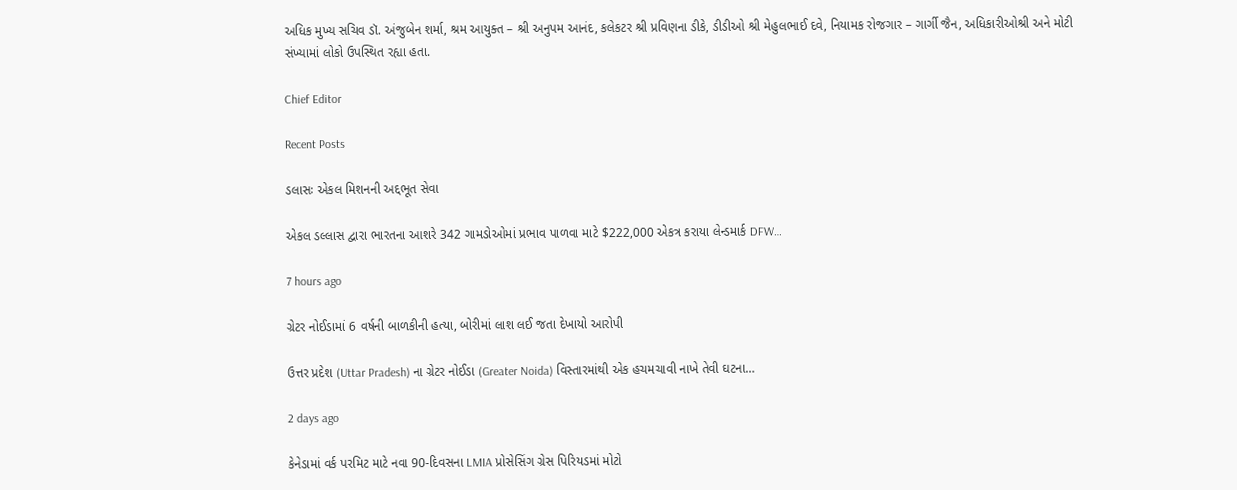અધિક મુખ્ય સચિવ ડૉ. અંજુબેન શર્મા, શ્રમ આયુક્ત – શ્રી અનુપમ આનંદ, કલેકટર શ્રી પ્રવિણના ડીકે, ડીડીઓ શ્રી મેહુલભાઈ દવે, નિયામક રોજગાર – ગાર્ગી જૈન, અધિકારીઓશ્રી અને મોટી સંખ્યામાં લોકો ઉપસ્થિત રહ્યા હતા.

Chief Editor

Recent Posts

ડલાસઃ એકલ મિશનની અદ્દભૂત સેવા

એકલ ડલ્લાસ દ્વારા ભારતના આશરે 342 ગામડોઓમાં પ્રભાવ પાળવા માટે $222,000 એકત્ર કરાયા લેન્ડમાર્ક DFW…

7 hours ago

ગ્રેટર નોઈડામાં 6 વર્ષની બાળકીની હત્યા, બોરીમાં લાશ લઈ જતા દેખાયો આરોપી

ઉત્તર પ્રદેશ (Uttar Pradesh) ના ગ્રેટર નોઈડા (Greater Noida) વિસ્તારમાંથી એક હચમચાવી નાખે તેવી ઘટના…

2 days ago

કેનેડામાં વર્ક પરમિટ માટે નવા 90-દિવસના LMIA પ્રોસેસિંગ ગ્રેસ પિરિયડમાં મોટો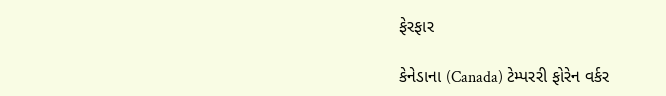ફેરફાર

કેનેડાના (Canada) ટેમ્પરરી ફોરેન વર્કર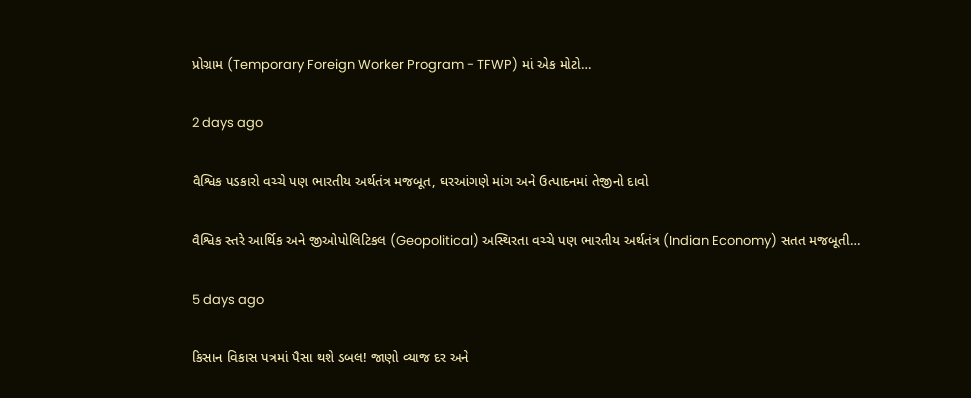પ્રોગ્રામ (Temporary Foreign Worker Program - TFWP) માં એક મોટો…

2 days ago

વૈશ્વિક પડકારો વચ્ચે પણ ભારતીય અર્થતંત્ર મજબૂત, ઘરઆંગણે માંગ અને ઉત્પાદનમાં તેજીનો દાવો

વૈશ્વિક સ્તરે આર્થિક અને જીઓપોલિટિકલ (Geopolitical) અસ્થિરતા વચ્ચે પણ ભારતીય અર્થતંત્ર (Indian Economy) સતત મજબૂતી…

5 days ago

કિસાન વિકાસ પત્રમાં પૈસા થશે ડબલ! જાણો વ્યાજ દર અને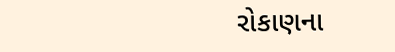રોકાણના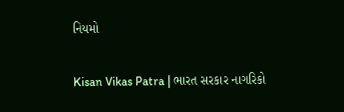નિયમો

Kisan Vikas Patra | ભારત સરકાર નાગરિકો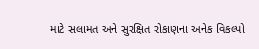માટે સલામત અને સુરક્ષિત રોકાણના અનેક વિકલ્પો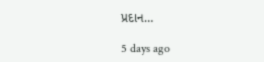પ્રદાન…

5 days ago